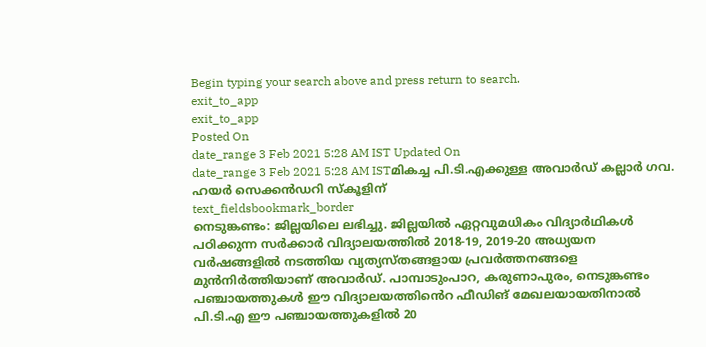Begin typing your search above and press return to search.
exit_to_app
exit_to_app
Posted On
date_range 3 Feb 2021 5:28 AM IST Updated On
date_range 3 Feb 2021 5:28 AM ISTമികച്ച പി.ടി.എക്കുള്ള അവാർഡ് കല്ലാർ ഗവ. ഹയർ സെക്കൻഡറി സ്കൂളിന്
text_fieldsbookmark_border
നെടുങ്കണ്ടം: ജില്ലയിലെ ലഭിച്ചു. ജില്ലയിൽ ഏറ്റവുമധികം വിദ്യാർഥികൾ പഠിക്കുന്ന സർക്കാർ വിദ്യാലയത്തിൽ 2018-19, 2019-20 അധ്യയന വർഷങ്ങളിൽ നടത്തിയ വ്യത്യസ്തങ്ങളായ പ്രവർത്തനങ്ങളെ മുൻനിർത്തിയാണ് അവാർഡ്. പാമ്പാടുംപാറ, കരുണാപുരം, നെടുങ്കണ്ടം പഞ്ചായത്തുകൾ ഈ വിദ്യാലയത്തിൻെറ ഫീഡിങ് മേഖലയായതിനാൽ പി.ടി.എ ഈ പഞ്ചായത്തുകളിൽ 20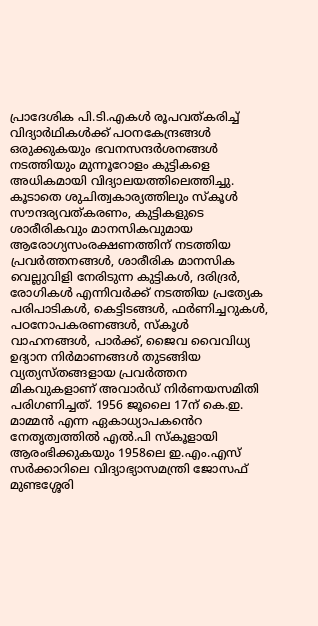പ്രാദേശിക പി.ടി.എകൾ രൂപവത്കരിച്ച് വിദ്യാർഥികൾക്ക് പഠനകേന്ദ്രങ്ങൾ ഒരുക്കുകയും ഭവനസന്ദർശനങ്ങൾ നടത്തിയും മുന്നൂറോളം കുട്ടികളെ അധികമായി വിദ്യാലയത്തിലെത്തിച്ചു. കൂടാതെ ശുചിത്വകാര്യത്തിലും സ്കൂൾ സൗന്ദര്യവത്കരണം, കുട്ടികളുടെ ശാരീരികവും മാനസികവുമായ ആരോഗ്യസംരക്ഷണത്തിന് നടത്തിയ പ്രവർത്തനങ്ങൾ, ശാരീരിക മാനസിക വെല്ലുവിളി നേരിടുന്ന കുട്ടികൾ, ദരിദ്രർ, രോഗികൾ എന്നിവർക്ക് നടത്തിയ പ്രത്യേക പരിപാടികൾ, കെട്ടിടങ്ങൾ, ഫർണിച്ചറുകൾ, പഠനോപകരണങ്ങൾ, സ്കൂൾ വാഹനങ്ങൾ, പാർക്ക്, ജൈവ വൈവിധ്യ ഉദ്യാന നിർമാണങ്ങൾ തുടങ്ങിയ വ്യത്യസ്തങ്ങളായ പ്രവർത്തന മികവുകളാണ് അവാർഡ് നിർണയസമിതി പരിഗണിച്ചത്. 1956 ജൂലൈ 17ന് കെ.ഇ. മാമ്മൻ എന്ന ഏകാധ്യാപകൻെറ നേതൃത്വത്തിൽ എൽ.പി സ്കൂളായി ആരംഭിക്കുകയും 1958ലെ ഇ.എം.എസ് സർക്കാറിലെ വിദ്യാഭ്യാസമന്ത്രി ജോസഫ് മുണ്ടശ്ശേരി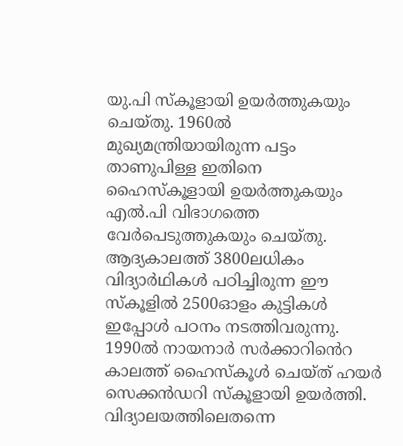യു.പി സ്കൂളായി ഉയർത്തുകയും ചെയ്തു. 1960ൽ മുഖ്യമന്ത്രിയായിരുന്ന പട്ടം താണുപിള്ള ഇതിനെ ഹൈസ്കൂളായി ഉയർത്തുകയും എൽ.പി വിഭാഗത്തെ വേർപെടുത്തുകയും ചെയ്തു. ആദ്യകാലത്ത് 3800ലധികം വിദ്യാർഥികൾ പഠിച്ചിരുന്ന ഈ സ്കൂളിൽ 2500ഓളം കുട്ടികൾ ഇപ്പോൾ പഠനം നടത്തിവരുന്നു. 1990ൽ നായനാർ സർക്കാറിൻെറ കാലത്ത് ഹൈസ്കൂൾ ചെയ്ത് ഹയർ സെക്കൻഡറി സ്കൂളായി ഉയർത്തി. വിദ്യാലയത്തിലെതന്നെ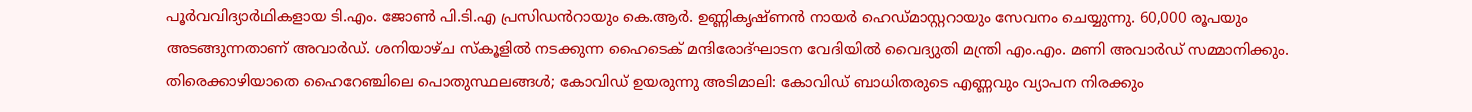പൂർവവിദ്യാർഥികളായ ടി.എം. ജോൺ പി.ടി.എ പ്രസിഡൻറായും കെ.ആർ. ഉണ്ണികൃഷ്ണൻ നായർ ഹെഡ്മാസ്റ്ററായും സേവനം ചെയ്യുന്നു. 60,000 രൂപയും അടങ്ങുന്നതാണ് അവാർഡ്. ശനിയാഴ്ച സ്കൂളിൽ നടക്കുന്ന ഹൈടെക് മന്ദിരോദ്ഘാടന വേദിയിൽ വൈദ്യുതി മന്ത്രി എം.എം. മണി അവാർഡ് സമ്മാനിക്കും. തിരെക്കാഴിയാതെ ഹൈറേഞ്ചിലെ പൊതുസ്ഥലങ്ങൾ; കോവിഡ് ഉയരുന്നു അടിമാലി: കോവിഡ് ബാധിതരുടെ എണ്ണവും വ്യാപന നിരക്കും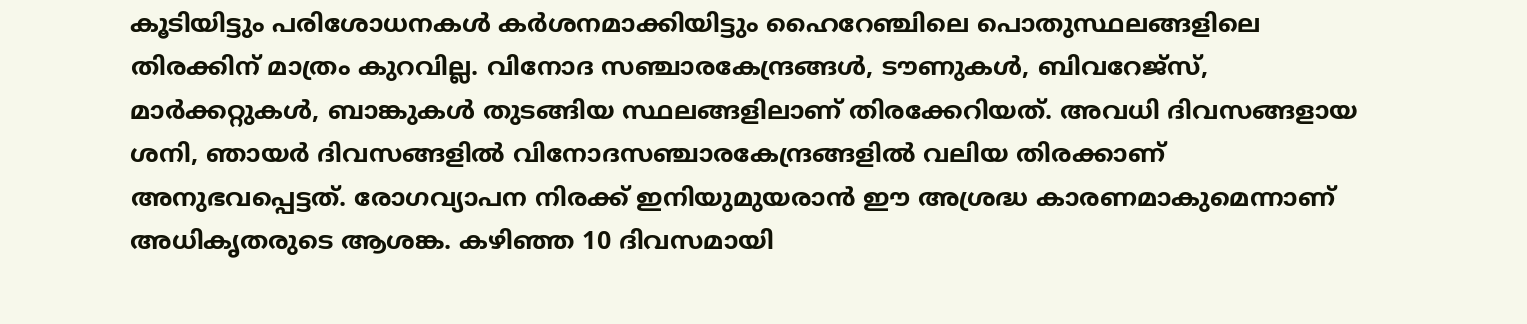കൂടിയിട്ടും പരിശോധനകൾ കർശനമാക്കിയിട്ടും ഹൈറേഞ്ചിലെ പൊതുസ്ഥലങ്ങളിലെ തിരക്കിന് മാത്രം കുറവില്ല. വിനോദ സഞ്ചാരകേന്ദ്രങ്ങൾ, ടൗണുകൾ, ബിവറേജ്സ്, മാർക്കറ്റുകൾ, ബാങ്കുകൾ തുടങ്ങിയ സ്ഥലങ്ങളിലാണ് തിരക്കേറിയത്. അവധി ദിവസങ്ങളായ ശനി, ഞായർ ദിവസങ്ങളിൽ വിനോദസഞ്ചാരകേന്ദ്രങ്ങളിൽ വലിയ തിരക്കാണ് അനുഭവപ്പെട്ടത്. രോഗവ്യാപന നിരക്ക് ഇനിയുമുയരാൻ ഈ അശ്രദ്ധ കാരണമാകുമെന്നാണ് അധികൃതരുടെ ആശങ്ക. കഴിഞ്ഞ 10 ദിവസമായി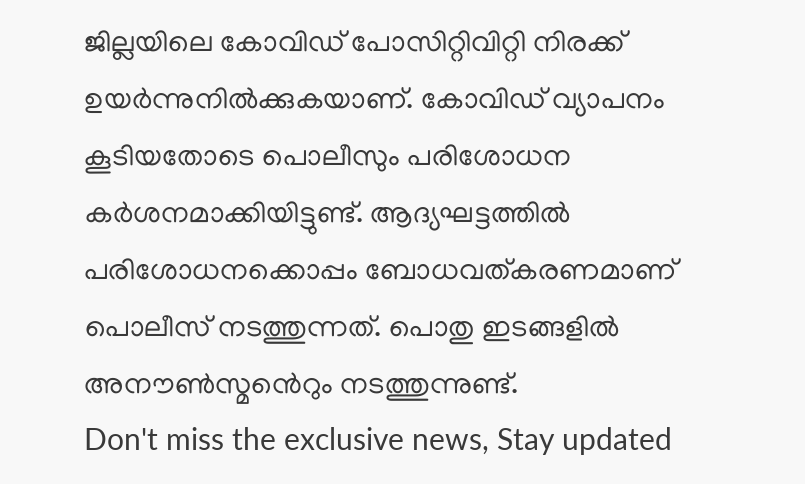ജില്ലയിലെ കോവിഡ് പോസിറ്റിവിറ്റി നിരക്ക് ഉയർന്നുനിൽക്കുകയാണ്. കോവിഡ് വ്യാപനം കൂടിയതോടെ പൊലീസും പരിശോധന കർശനമാക്കിയിട്ടുണ്ട്. ആദ്യഘട്ടത്തിൽ പരിശോധനക്കൊപ്പം ബോധവത്കരണമാണ് പൊലീസ് നടത്തുന്നത്. പൊതു ഇടങ്ങളിൽ അനൗൺസ്മൻെറും നടത്തുന്നുണ്ട്.
Don't miss the exclusive news, Stay updated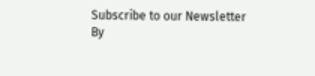Subscribe to our Newsletter
By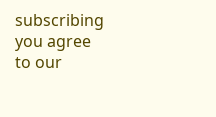subscribing you agree to our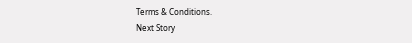Terms & Conditions.
Next Story